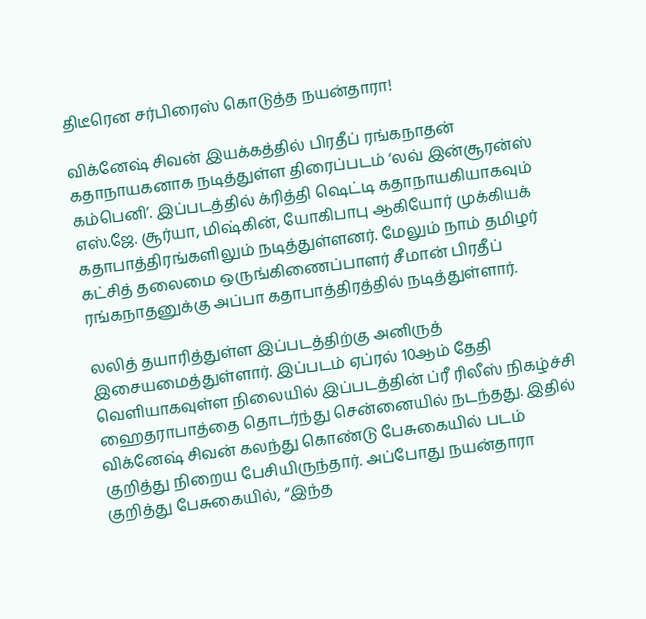திடீரென சர்பிரைஸ் கொடுத்த நயன்தாரா!

விக்னேஷ் சிவன் இயக்கத்தில் பிரதீப் ரங்கநாதன் கதாநாயகனாக நடித்துள்ள திரைப்படம் ‘லவ் இன்சூரன்ஸ் கம்பெனி’. இப்படத்தில் க்ரித்தி ஷெட்டி கதாநாயகியாகவும் எஸ்.ஜே. சூர்யா, மிஷ்கின், யோகிபாபு ஆகியோர் முக்கியக் கதாபாத்திரங்களிலும் நடித்துள்ளனர். மேலும் நாம் தமிழர் கட்சித் தலைமை ஒருங்கிணைப்பாளர் சீமான் பிரதீப் ரங்கநாதனுக்கு அப்பா கதாபாத்திரத்தில் நடித்துள்ளார்.

லலித் தயாரித்துள்ள இப்படத்திற்கு அனிருத் இசையமைத்துள்ளார். இப்படம் ஏப்ரல் 10ஆம் தேதி வெளியாகவுள்ள நிலையில் இப்படத்தின் ப்ரீ ரிலீஸ் நிகழ்ச்சி ஹைதராபாத்தை தொடர்ந்து சென்னையில் நடந்தது. இதில் விக்னேஷ் சிவன் கலந்து கொண்டு பேசுகையில் படம் குறித்து நிறைய பேசியிருந்தார். அப்போது நயன்தாரா குறித்து பேசுகையில், “இந்த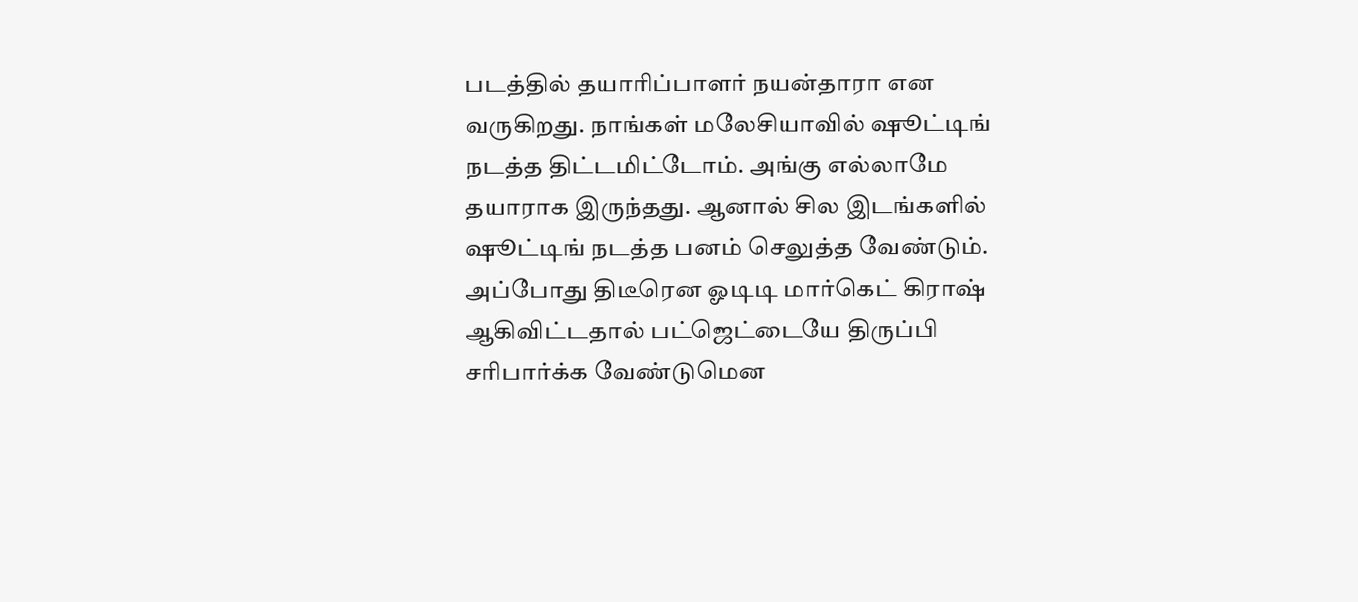படத்தில் தயாரிப்பாளர் நயன்தாரா என வருகிறது. நாங்கள் மலேசியாவில் ஷூட்டிங் நடத்த திட்டமிட்டோம். அங்கு எல்லாமே தயாராக இருந்தது. ஆனால் சில இடங்களில் ஷூட்டிங் நடத்த பனம் செலுத்த வேண்டும். அப்போது திடீரென ஓடிடி மார்கெட் கிராஷ் ஆகிவிட்டதால் பட்ஜெட்டையே திருப்பி சரிபார்க்க வேண்டுமென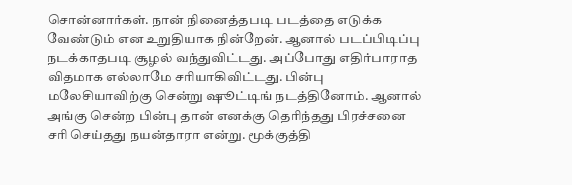சொன்னார்கள். நான் நினைத்தபடி படத்தை எடுக்க வேண்டும் என உறுதியாக நின்றேன். ஆனால் படப்பிடிப்பு நடக்காதபடி சூழல் வந்துவிட்டது. அப்போது எதிர்பாராத விதமாக எல்லாமே சரியாகிவிட்டது. பின்பு மலேசியாவிற்கு சென்று ஷூட்டிங் நடத்தினோம். ஆனால் அங்கு சென்ற பின்பு தான் எனக்கு தெரிந்தது பிரச்சனை சரி செய்தது நயன்தாரா என்று. மூக்குத்தி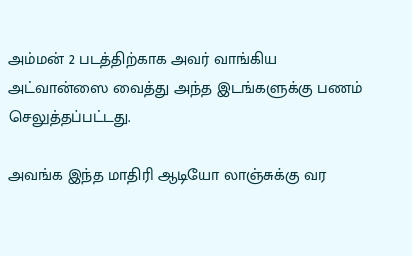அம்மன் 2 படத்திற்காக அவர் வாங்கிய அட்வான்ஸை வைத்து அந்த இடங்களுக்கு பணம் செலுத்தப்பட்டது.

அவங்க இந்த மாதிரி ஆடியோ லாஞ்சுக்கு வர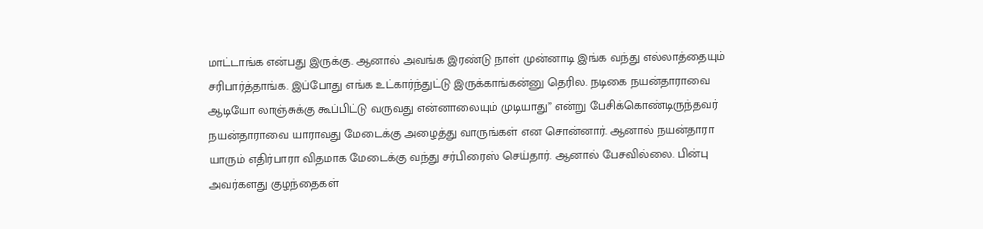மாட்டாங்க என்பது இருக்கு. ஆனால் அவங்க இரண்டு நாள் முன்னாடி இங்க வந்து எல்லாத்தையும் சரிபார்த்தாங்க. இப்போது எங்க உட்கார்ந்துட்டு இருக்காங்கன்னு தெரில. நடிகை நயன்தாராவை ஆடியோ லாஞ்சுக்கு கூப்பிட்டு வருவது என்னாலையும் முடியாது” என்று பேசிக்கொண்டிருந்தவர் நயன்தாராவை யாராவது மேடைக்கு அழைத்து வாருங்கள் என சொன்னார். ஆனால் நயன்தாரா யாரும் எதிர்பாரா விதமாக மேடைக்கு வந்து சர்பிரைஸ் செய்தார். ஆனால் பேசவில்லை. பின்பு அவர்களது குழந்தைகள்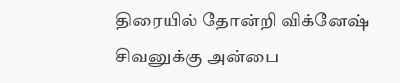திரையில் தோன்றி விக்னேஷ் சிவனுக்கு அன்பை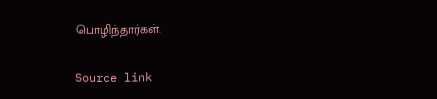பொழிந்தார்கள்.

Source link